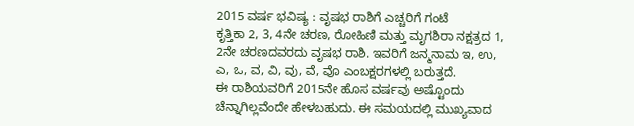2015 ವರ್ಷ ಭವಿಷ್ಯ : ವೃಷಭ ರಾಶಿಗೆ ಎಚ್ಚರಿಗೆ ಗಂಟೆ
ಕೃತ್ತಿಕಾ 2, 3, 4ನೇ ಚರಣ, ರೋಹಿಣಿ ಮತ್ತು ಮೃಗಶಿರಾ ನಕ್ಷತ್ರದ 1, 2ನೇ ಚರಣದವರದು ವೃಷಭ ರಾಶಿ. ಇವರಿಗೆ ಜನ್ಮನಾಮ ಇ, ಉ, ಎ, ಒ, ವ, ವಿ, ವು, ವೆ, ವೊ ಎಂಬಕ್ಷರಗಳಲ್ಲಿ ಬರುತ್ತದೆ.
ಈ ರಾಶಿಯವರಿಗೆ 2015ನೇ ಹೊಸ ವರ್ಷವು ಅಷ್ಟೊಂದು ಚೆನ್ನಾಗಿಲ್ಲವೆಂದೇ ಹೇಳಬಹುದು. ಈ ಸಮಯದಲ್ಲಿ ಮುಖ್ಯವಾದ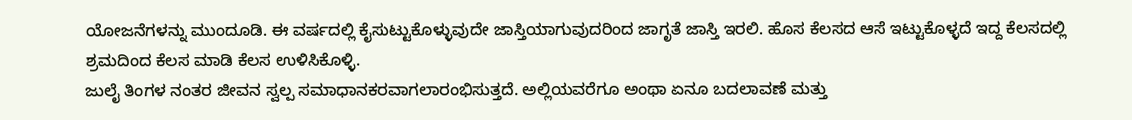ಯೋಜನೆಗಳನ್ನು ಮುಂದೂಡಿ. ಈ ವರ್ಷದಲ್ಲಿ ಕೈಸುಟ್ಟುಕೊಳ್ಳುವುದೇ ಜಾಸ್ತಿಯಾಗುವುದರಿಂದ ಜಾಗೃತೆ ಜಾಸ್ತಿ ಇರಲಿ. ಹೊಸ ಕೆಲಸದ ಆಸೆ ಇಟ್ಟುಕೊಳ್ಳದೆ ಇದ್ದ ಕೆಲಸದಲ್ಲಿ ಶ್ರಮದಿಂದ ಕೆಲಸ ಮಾಡಿ ಕೆಲಸ ಉಳಿಸಿಕೊಳ್ಳಿ.
ಜುಲೈ ತಿಂಗಳ ನಂತರ ಜೀವನ ಸ್ವಲ್ಪ ಸಮಾಧಾನಕರವಾಗಲಾರಂಭಿಸುತ್ತದೆ. ಅಲ್ಲಿಯವರೆಗೂ ಅಂಥಾ ಏನೂ ಬದಲಾವಣೆ ಮತ್ತು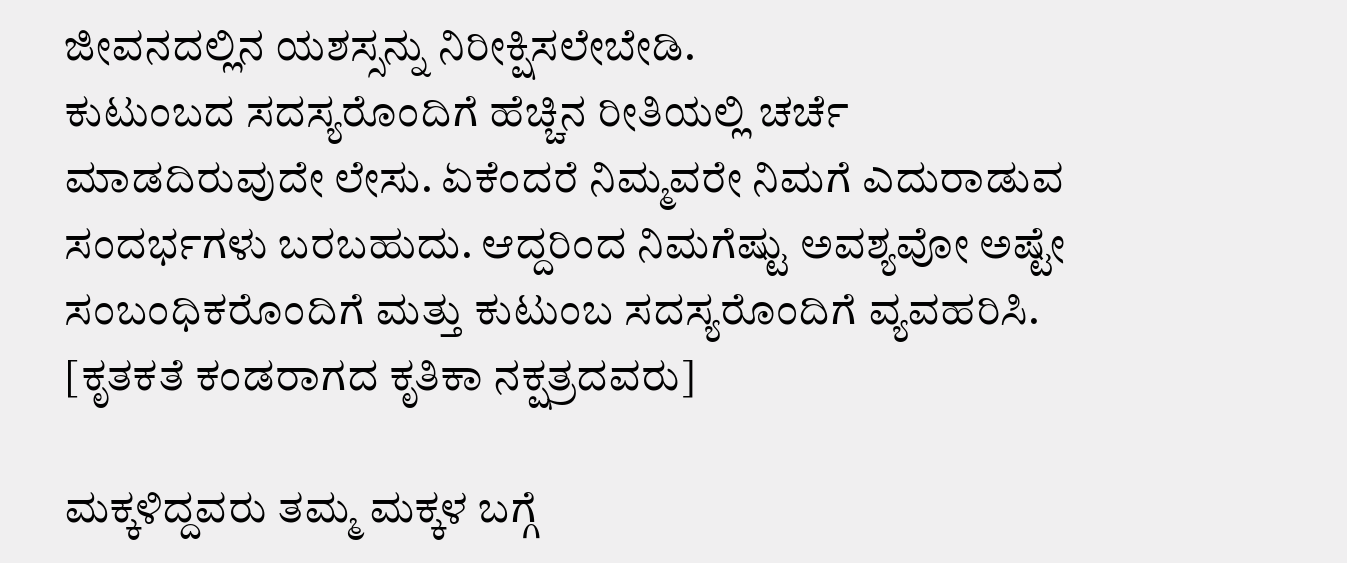ಜೀವನದಲ್ಲಿನ ಯಶಸ್ಸನ್ನು ನಿರೀಕ್ಷಿಸಲೇಬೇಡಿ.
ಕುಟುಂಬದ ಸದಸ್ಯರೊಂದಿಗೆ ಹೆಚ್ಚಿನ ರೀತಿಯಲ್ಲಿ ಚರ್ಚೆ ಮಾಡದಿರುವುದೇ ಲೇಸು. ಏಕೆಂದರೆ ನಿಮ್ಮವರೇ ನಿಮಗೆ ಎದುರಾಡುವ ಸಂದರ್ಭಗಳು ಬರಬಹುದು. ಆದ್ದರಿಂದ ನಿಮಗೆಷ್ಟು ಅವಶ್ಯವೋ ಅಷ್ಟೇ ಸಂಬಂಧಿಕರೊಂದಿಗೆ ಮತ್ತು ಕುಟುಂಬ ಸದಸ್ಯರೊಂದಿಗೆ ವ್ಯವಹರಿಸಿ. [ಕೃತಕತೆ ಕಂಡರಾಗದ ಕೃತಿಕಾ ನಕ್ಷತ್ರದವರು]

ಮಕ್ಕಳಿದ್ದವರು ತಮ್ಮ ಮಕ್ಕಳ ಬಗ್ಗೆ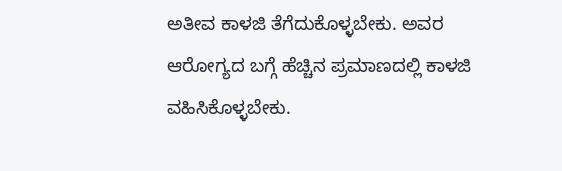ಅತೀವ ಕಾಳಜಿ ತೆಗೆದುಕೊಳ್ಳಬೇಕು. ಅವರ ಆರೋಗ್ಯದ ಬಗ್ಗೆ ಹೆಚ್ಚಿನ ಪ್ರಮಾಣದಲ್ಲಿ ಕಾಳಜಿ ವಹಿಸಿಕೊಳ್ಳಬೇಕು.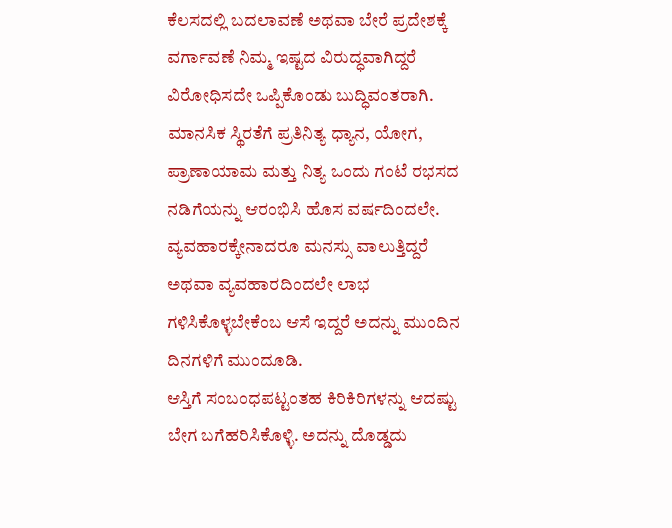ಕೆಲಸದಲ್ಲಿ ಬದಲಾವಣೆ ಅಥವಾ ಬೇರೆ ಪ್ರದೇಶಕ್ಕೆ ವರ್ಗಾವಣೆ ನಿಮ್ಮ ಇಷ್ಟದ ವಿರುದ್ಧವಾಗಿದ್ದರೆ ವಿರೋಧಿಸದೇ ಒಪ್ಪಿಕೊಂಡು ಬುದ್ಧಿವಂತರಾಗಿ.
ಮಾನಸಿಕ ಸ್ಥಿರತೆಗೆ ಪ್ರತಿನಿತ್ಯ ಧ್ಯಾನ, ಯೋಗ, ಪ್ರಾಣಾಯಾಮ ಮತ್ತು ನಿತ್ಯ ಒಂದು ಗಂಟೆ ರಭಸದ ನಡಿಗೆಯನ್ನು ಆರಂಭಿಸಿ ಹೊಸ ವರ್ಷದಿಂದಲೇ. ವ್ಯವಹಾರಕ್ಕೇನಾದರೂ ಮನಸ್ಸು ವಾಲುತ್ತಿದ್ದರೆ ಅಥವಾ ವ್ಯವಹಾರದಿಂದಲೇ ಲಾಭ ಗಳಿಸಿಕೊಳ್ಳಬೇಕೆಂಬ ಆಸೆ ಇದ್ದರೆ ಅದನ್ನು ಮುಂದಿನ ದಿನಗಳಿಗೆ ಮುಂದೂಡಿ.
ಆಸ್ತಿಗೆ ಸಂಬಂಧಪಟ್ಟಂತಹ ಕಿರಿಕಿರಿಗಳನ್ನು ಆದಷ್ಟು ಬೇಗ ಬಗೆಹರಿಸಿಕೊಳ್ಳಿ. ಅದನ್ನು ದೊಡ್ಡದು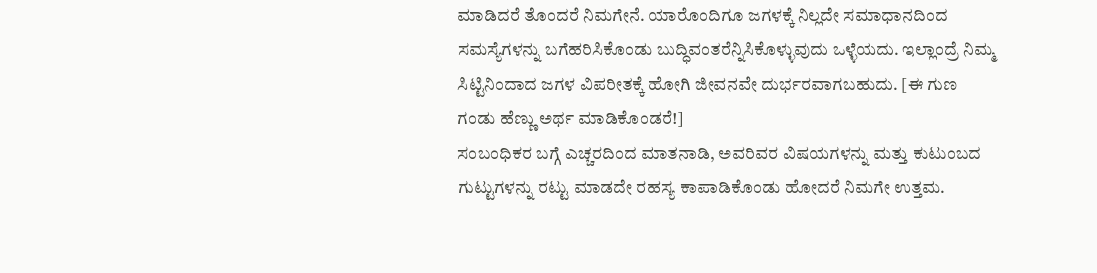ಮಾಡಿದರೆ ತೊಂದರೆ ನಿಮಗೇನೆ. ಯಾರೊಂದಿಗೂ ಜಗಳಕ್ಕೆ ನಿಲ್ಲದೇ ಸಮಾಧಾನದಿಂದ ಸಮಸ್ಯೆಗಳನ್ನು ಬಗೆಹರಿಸಿಕೊಂಡು ಬುದ್ಧಿವಂತರೆನ್ನಿಸಿಕೊಳ್ಳುವುದು ಒಳ್ಳೆಯದು. ಇಲ್ಲಾಂದ್ರೆ ನಿಮ್ಮ ಸಿಟ್ಟಿನಿಂದಾದ ಜಗಳ ವಿಪರೀತಕ್ಕೆ ಹೋಗಿ ಜೀವನವೇ ದುರ್ಭರವಾಗಬಹುದು. [ಈ ಗುಣ ಗಂಡು ಹೆಣ್ಣು ಅರ್ಥ ಮಾಡಿಕೊಂಡರೆ!]
ಸಂಬಂಧಿಕರ ಬಗ್ಗೆ ಎಚ್ಚರದಿಂದ ಮಾತನಾಡಿ, ಅವರಿವರ ವಿಷಯಗಳನ್ನು ಮತ್ತು ಕುಟುಂಬದ ಗುಟ್ಟುಗಳನ್ನು ರಟ್ಟು ಮಾಡದೇ ರಹಸ್ಯ ಕಾಪಾಡಿಕೊಂಡು ಹೋದರೆ ನಿಮಗೇ ಉತ್ತಮ.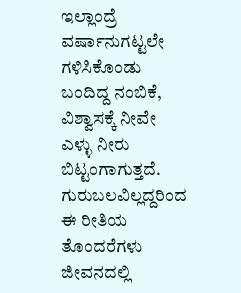ಇಲ್ಲಾಂದ್ರೆ ವರ್ಷಾನುಗಟ್ಟಲೇ ಗಳಿಸಿಕೊಂಡು ಬಂದಿದ್ದ ನಂಬಿಕೆ, ವಿಶ್ವಾಸಕ್ಕೆ ನೀವೇ ಎಳ್ಳು ನೀರು ಬಿಟ್ಟಂಗಾಗುತ್ತದೆ. ಗುರುಬಲವಿಲ್ಲದ್ದರಿಂದ ಈ ರೀತಿಯ ತೊಂದರೆಗಳು ಜೀವನದಲ್ಲಿ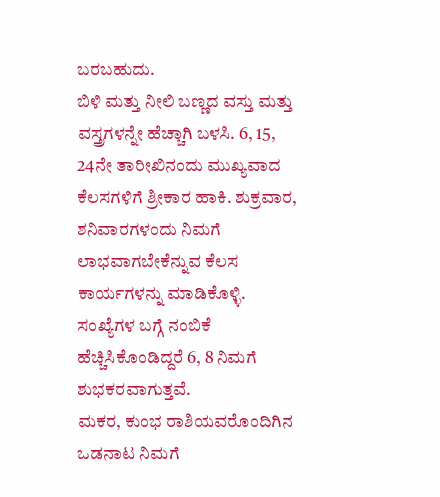ಬರಬಹುದು.
ಬಿಳಿ ಮತ್ತು ನೀಲಿ ಬಣ್ಣದ ವಸ್ತು ಮತ್ತು ವಸ್ತ್ರಗಳನ್ನೇ ಹೆಚ್ಚಾಗಿ ಬಳಸಿ. 6, 15, 24ನೇ ತಾರೀಖಿನಂದು ಮುಖ್ಯವಾದ ಕೆಲಸಗಳಿಗೆ ಶ್ರೀಕಾರ ಹಾಕಿ. ಶುಕ್ರವಾರ, ಶನಿವಾರಗಳಂದು ನಿಮಗೆ ಲಾಭವಾಗಬೇಕೆನ್ನುವ ಕೆಲಸ ಕಾರ್ಯಗಳನ್ನು ಮಾಡಿಕೊಳ್ಳಿ. ಸಂಖ್ಯೆಗಳ ಬಗ್ಗೆ ನಂಬಿಕೆ ಹೆಚ್ಚಿಸಿಕೊಂಡಿದ್ದರೆ 6, 8 ನಿಮಗೆ ಶುಭಕರವಾಗುತ್ತವೆ.
ಮಕರ, ಕುಂಭ ರಾಶಿಯವರೊಂದಿಗಿನ ಒಡನಾಟ ನಿಮಗೆ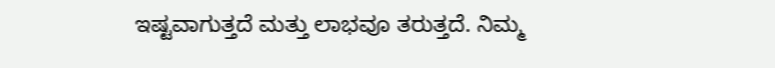ಇಷ್ಟವಾಗುತ್ತದೆ ಮತ್ತು ಲಾಭವೂ ತರುತ್ತದೆ. ನಿಮ್ಮ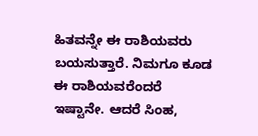ಹಿತವನ್ನೇ ಈ ರಾಶಿಯವರು ಬಯಸುತ್ತಾರೆ. ನಿಮಗೂ ಕೂಡ ಈ ರಾಶಿಯವರೆಂದರೆ ಇಷ್ಟಾನೇ. ಆದರೆ ಸಿಂಹ,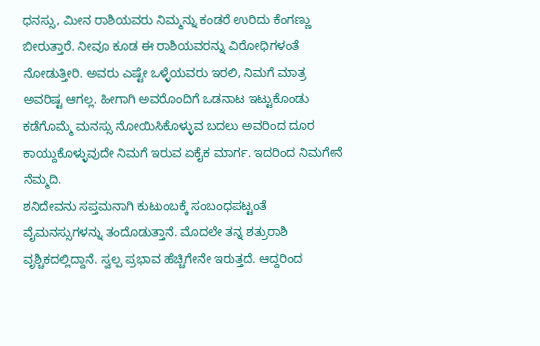ಧನಸ್ಸು, ಮೀನ ರಾಶಿಯವರು ನಿಮ್ಮನ್ನು ಕಂಡರೆ ಉರಿದು ಕೆಂಗಣ್ಣು ಬೀರುತ್ತಾರೆ. ನೀವೂ ಕೂಡ ಈ ರಾಶಿಯವರನ್ನು ವಿರೋಧಿಗಳಂತೆ ನೋಡುತ್ತೀರಿ. ಅವರು ಎಷ್ಟೇ ಒಳ್ಳೆಯವರು ಇರಲಿ, ನಿಮಗೆ ಮಾತ್ರ ಅವರಿಷ್ಟ ಆಗಲ್ಲ. ಹೀಗಾಗಿ ಅವರೊಂದಿಗೆ ಒಡನಾಟ ಇಟ್ಟುಕೊಂಡು ಕಡೆಗೊಮ್ಮೆ ಮನಸ್ಸು ನೋಯಿಸಿಕೊಳ್ಳುವ ಬದಲು ಅವರಿಂದ ದೂರ ಕಾಯ್ದುಕೊಳ್ಳುವುದೇ ನಿಮಗೆ ಇರುವ ಏಕೈಕ ಮಾರ್ಗ. ಇದರಿಂದ ನಿಮಗೇನೆ ನೆಮ್ಮದಿ.
ಶನಿದೇವನು ಸಪ್ತಮನಾಗಿ ಕುಟುಂಬಕ್ಕೆ ಸಂಬಂಧಪಟ್ಟಂತೆ ವೈಮನಸ್ಸುಗಳನ್ನು ತಂದೊಡುತ್ತಾನೆ. ಮೊದಲೇ ತನ್ನ ಶತ್ರುರಾಶಿ ವೃಶ್ಚಿಕದಲ್ಲಿದ್ದಾನೆ. ಸ್ವಲ್ಪ ಪ್ರಭಾವ ಹೆಚ್ಚಿಗೇನೇ ಇರುತ್ತದೆ. ಆದ್ದರಿಂದ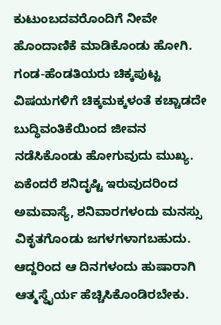ಕುಟುಂಬದವರೊಂದಿಗೆ ನೀವೇ ಹೊಂದಾಣಿಕೆ ಮಾಡಿಕೊಂಡು ಹೋಗಿ. ಗಂಡ-ಹೆಂಡತಿಯರು ಚಿಕ್ಕಪುಟ್ಟ ವಿಷಯಗಳಿಗೆ ಚಿಕ್ಕಮಕ್ಕಳಂತೆ ಕಚ್ಚಾಡದೇ ಬುದ್ಧಿವಂತಿಕೆಯಿಂದ ಜೀವನ ನಡೆಸಿಕೊಂಡು ಹೋಗುವುದು ಮುಖ್ಯ. ಏಕೆಂದರೆ ಶನಿದೃಷ್ಟಿ ಇರುವುದರಿಂದ ಅಮವಾಸ್ಯೆ, ಶನಿವಾರಗಳಂದು ಮನಸ್ಸು ವಿಕೃತಗೊಂಡು ಜಗಳಗಳಾಗಬಹುದು. ಆದ್ದರಿಂದ ಆ ದಿನಗಳಂದು ಹುಷಾರಾಗಿ ಆತ್ಮಸ್ಥೈರ್ಯ ಹೆಚ್ಚಿಸಿಕೊಂಡಿರಬೇಕು.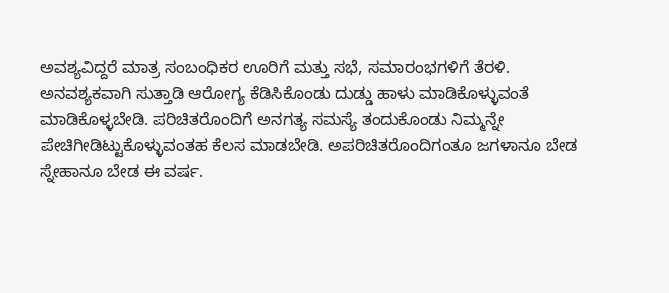ಅವಶ್ಯವಿದ್ದರೆ ಮಾತ್ರ ಸಂಬಂಧಿಕರ ಊರಿಗೆ ಮತ್ತು ಸಭೆ, ಸಮಾರಂಭಗಳಿಗೆ ತೆರಳಿ. ಅನವಶ್ಯಕವಾಗಿ ಸುತ್ತಾಡಿ ಆರೋಗ್ಯ ಕೆಡಿಸಿಕೊಂಡು ದುಡ್ಡು ಹಾಳು ಮಾಡಿಕೊಳ್ಳುವಂತೆ ಮಾಡಿಕೊಳ್ಳಬೇಡಿ. ಪರಿಚಿತರೊಂದಿಗೆ ಅನಗತ್ಯ ಸಮಸ್ಯೆ ತಂದುಕೊಂಡು ನಿಮ್ಮನ್ನೇ ಪೇಚಿಗೀಡಿಟ್ಟುಕೊಳ್ಳುವಂತಹ ಕೆಲಸ ಮಾಡಬೇಡಿ. ಅಪರಿಚಿತರೊಂದಿಗಂತೂ ಜಗಳಾನೂ ಬೇಡ ಸ್ನೇಹಾನೂ ಬೇಡ ಈ ವರ್ಷ.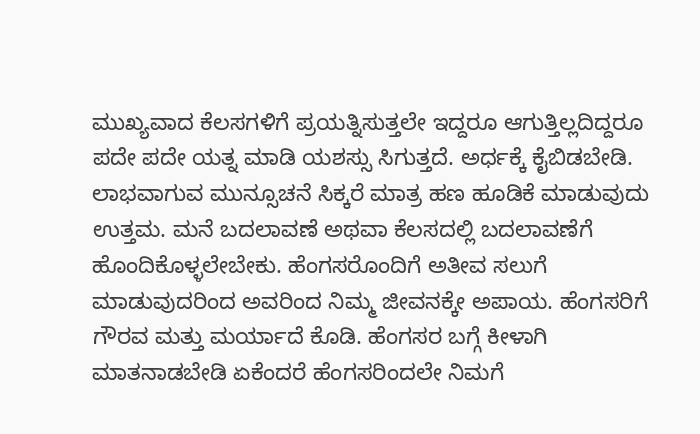ಮುಖ್ಯವಾದ ಕೆಲಸಗಳಿಗೆ ಪ್ರಯತ್ನಿಸುತ್ತಲೇ ಇದ್ದರೂ ಆಗುತ್ತಿಲ್ಲದಿದ್ದರೂ ಪದೇ ಪದೇ ಯತ್ನ ಮಾಡಿ ಯಶಸ್ಸು ಸಿಗುತ್ತದೆ. ಅರ್ಧಕ್ಕೆ ಕೈಬಿಡಬೇಡಿ. ಲಾಭವಾಗುವ ಮುನ್ಸೂಚನೆ ಸಿಕ್ಕರೆ ಮಾತ್ರ ಹಣ ಹೂಡಿಕೆ ಮಾಡುವುದು ಉತ್ತಮ. ಮನೆ ಬದಲಾವಣೆ ಅಥವಾ ಕೆಲಸದಲ್ಲಿ ಬದಲಾವಣೆಗೆ ಹೊಂದಿಕೊಳ್ಳಲೇಬೇಕು. ಹೆಂಗಸರೊಂದಿಗೆ ಅತೀವ ಸಲುಗೆ ಮಾಡುವುದರಿಂದ ಅವರಿಂದ ನಿಮ್ಮ ಜೀವನಕ್ಕೇ ಅಪಾಯ. ಹೆಂಗಸರಿಗೆ ಗೌರವ ಮತ್ತು ಮರ್ಯಾದೆ ಕೊಡಿ. ಹೆಂಗಸರ ಬಗ್ಗೆ ಕೀಳಾಗಿ ಮಾತನಾಡಬೇಡಿ ಏಕೆಂದರೆ ಹೆಂಗಸರಿಂದಲೇ ನಿಮಗೆ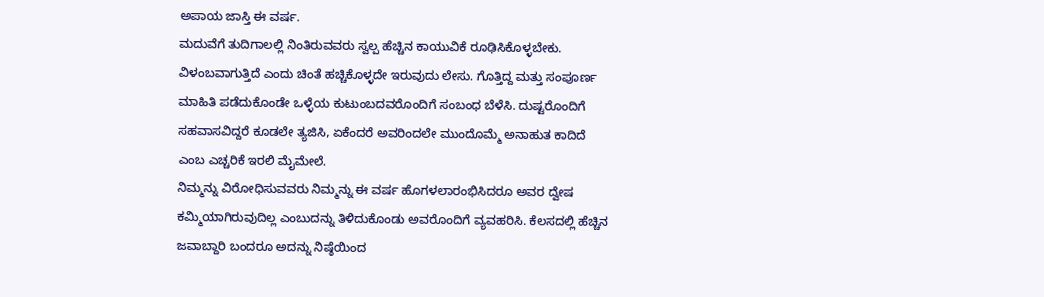ಅಪಾಯ ಜಾಸ್ತಿ ಈ ವರ್ಷ.
ಮದುವೆಗೆ ತುದಿಗಾಲಲ್ಲಿ ನಿಂತಿರುವವರು ಸ್ವಲ್ಪ ಹೆಚ್ಚಿನ ಕಾಯುವಿಕೆ ರೂಢಿಸಿಕೊಳ್ಳಬೇಕು. ವಿಳಂಬವಾಗುತ್ತಿದೆ ಎಂದು ಚಿಂತೆ ಹಚ್ಚಿಕೊಳ್ಳದೇ ಇರುವುದು ಲೇಸು. ಗೊತ್ತಿದ್ದ ಮತ್ತು ಸಂಪೂರ್ಣ ಮಾಹಿತಿ ಪಡೆದುಕೊಂಡೇ ಒಳ್ಳೆಯ ಕುಟುಂಬದವರೊಂದಿಗೆ ಸಂಬಂಧ ಬೆಳೆಸಿ. ದುಷ್ಟರೊಂದಿಗೆ ಸಹವಾಸವಿದ್ದರೆ ಕೂಡಲೇ ತ್ಯಜಿಸಿ, ಏಕೆಂದರೆ ಅವರಿಂದಲೇ ಮುಂದೊಮ್ಮೆ ಅನಾಹುತ ಕಾದಿದೆ ಎಂಬ ಎಚ್ಚರಿಕೆ ಇರಲಿ ಮೈಮೇಲೆ.
ನಿಮ್ಮನ್ನು ವಿರೋಧಿಸುವವರು ನಿಮ್ಮನ್ನು ಈ ವರ್ಷ ಹೊಗಳಲಾರಂಭಿಸಿದರೂ ಅವರ ದ್ವೇಷ ಕಮ್ಮಿಯಾಗಿರುವುದಿಲ್ಲ ಎಂಬುದನ್ನು ತಿಳಿದುಕೊಂಡು ಅವರೊಂದಿಗೆ ವ್ಯವಹರಿಸಿ. ಕೆಲಸದಲ್ಲಿ ಹೆಚ್ಚಿನ ಜವಾಬ್ದಾರಿ ಬಂದರೂ ಅದನ್ನು ನಿಷ್ಠೆಯಿಂದ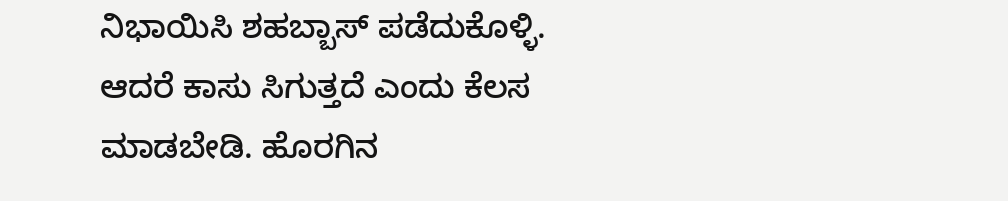ನಿಭಾಯಿಸಿ ಶಹಬ್ಬಾಸ್ ಪಡೆದುಕೊಳ್ಳಿ. ಆದರೆ ಕಾಸು ಸಿಗುತ್ತದೆ ಎಂದು ಕೆಲಸ ಮಾಡಬೇಡಿ. ಹೊರಗಿನ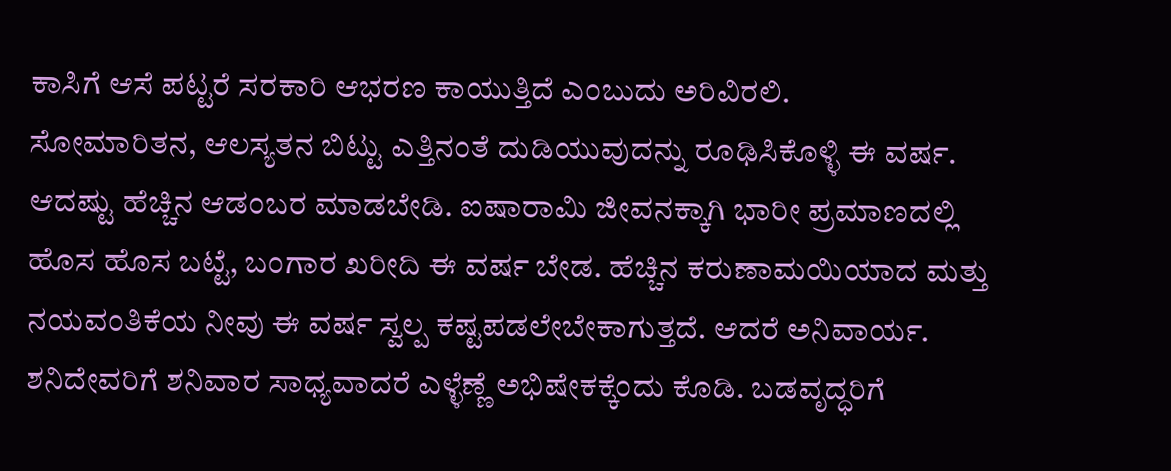ಕಾಸಿಗೆ ಆಸೆ ಪಟ್ಟರೆ ಸರಕಾರಿ ಆಭರಣ ಕಾಯುತ್ತಿದೆ ಎಂಬುದು ಅರಿವಿರಲಿ.
ಸೋಮಾರಿತನ, ಆಲಸ್ಯತನ ಬಿಟ್ಟು ಎತ್ತಿನಂತೆ ದುಡಿಯುವುದನ್ನು ರೂಢಿಸಿಕೊಳ್ಳಿ ಈ ವರ್ಷ. ಆದಷ್ಟು ಹೆಚ್ಚಿನ ಆಡಂಬರ ಮಾಡಬೇಡಿ. ಐಷಾರಾಮಿ ಜೀವನಕ್ಕಾಗಿ ಭಾರೀ ಪ್ರಮಾಣದಲ್ಲಿ ಹೊಸ ಹೊಸ ಬಟ್ಟೆ, ಬಂಗಾರ ಖರೀದಿ ಈ ವರ್ಷ ಬೇಡ. ಹೆಚ್ಚಿನ ಕರುಣಾಮಯಿಯಾದ ಮತ್ತು ನಯವಂತಿಕೆಯ ನೀವು ಈ ವರ್ಷ ಸ್ವಲ್ಪ ಕಷ್ಟಪಡಲೇಬೇಕಾಗುತ್ತದೆ. ಆದರೆ ಅನಿವಾರ್ಯ.
ಶನಿದೇವರಿಗೆ ಶನಿವಾರ ಸಾಧ್ಯವಾದರೆ ಎಳ್ಳೆಣ್ಣೆ ಅಭಿಷೇಕಕ್ಕೆಂದು ಕೊಡಿ. ಬಡವೃದ್ಧರಿಗೆ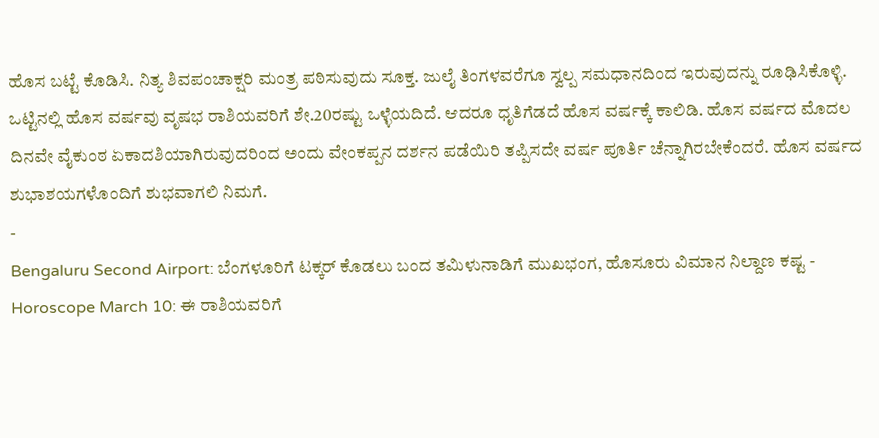ಹೊಸ ಬಟ್ಟೆ ಕೊಡಿಸಿ. ನಿತ್ಯ ಶಿವಪಂಚಾಕ್ಷರಿ ಮಂತ್ರ ಪಠಿಸುವುದು ಸೂಕ್ತ. ಜುಲೈ ತಿಂಗಳವರೆಗೂ ಸ್ವಲ್ಪ ಸಮಧಾನದಿಂದ ಇರುವುದನ್ನು ರೂಢಿಸಿಕೊಳ್ಳಿ.
ಒಟ್ಟಿನಲ್ಲಿ ಹೊಸ ವರ್ಷವು ವೃಷಭ ರಾಶಿಯವರಿಗೆ ಶೇ.20ರಷ್ಟು ಒಳ್ಳೆಯದಿದೆ. ಆದರೂ ಧೃತಿಗೆಡದೆ ಹೊಸ ವರ್ಷಕ್ಕೆ ಕಾಲಿಡಿ. ಹೊಸ ವರ್ಷದ ಮೊದಲ ದಿನವೇ ವೈಕುಂಠ ಏಕಾದಶಿಯಾಗಿರುವುದರಿಂದ ಅಂದು ವೇಂಕಪ್ಪನ ದರ್ಶನ ಪಡೆಯಿರಿ ತಪ್ಪಿಸದೇ ವರ್ಷ ಪೂರ್ತಿ ಚೆನ್ನಾಗಿರಬೇಕೆಂದರೆ. ಹೊಸ ವರ್ಷದ ಶುಭಾಶಯಗಳೊಂದಿಗೆ ಶುಭವಾಗಲಿ ನಿಮಗೆ.
-
Bengaluru Second Airport: ಬೆಂಗಳೂರಿಗೆ ಟಕ್ಕರ್ ಕೊಡಲು ಬಂದ ತಮಿಳುನಾಡಿಗೆ ಮುಖಭಂಗ, ಹೊಸೂರು ವಿಮಾನ ನಿಲ್ದಾಣ ಕಷ್ಟ -
Horoscope March 10: ಈ ರಾಶಿಯವರಿಗೆ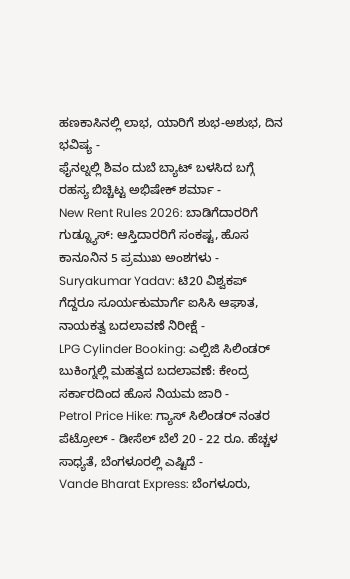ಹಣಕಾಸಿನಲ್ಲಿ ಲಾಭ, ಯಾರಿಗೆ ಶುಭ-ಅಶುಭ, ದಿನ ಭವಿಷ್ಯ -
ಫೈನಲ್ನಲ್ಲಿ ಶಿವಂ ದುಬೆ ಬ್ಯಾಟ್ ಬಳಸಿದ ಬಗ್ಗೆ ರಹಸ್ಯ ಬಿಚ್ಚಿಟ್ಟ ಅಭಿಷೇಕ್ ಶರ್ಮಾ -
New Rent Rules 2026: ಬಾಡಿಗೆದಾರರಿಗೆ ಗುಡ್ನ್ಯೂಸ್: ಆಸ್ತಿದಾರರಿಗೆ ಸಂಕಷ್ಟ, ಹೊಸ ಕಾನೂನಿನ 5 ಪ್ರಮುಖ ಅಂಶಗಳು -
Suryakumar Yadav: ಟಿ20 ವಿಶ್ವಕಪ್ ಗೆದ್ದರೂ ಸೂರ್ಯಕುಮಾರ್ಗೆ ಐಸಿಸಿ ಆಘಾತ, ನಾಯಕತ್ವ ಬದಲಾವಣೆ ನಿರೀಕ್ಷೆ -
LPG Cylinder Booking: ಎಲ್ಪಿಜಿ ಸಿಲಿಂಡರ್ ಬುಕಿಂಗ್ನಲ್ಲಿ ಮಹತ್ವದ ಬದಲಾವಣೆ: ಕೇಂದ್ರ ಸರ್ಕಾರದಿಂದ ಹೊಸ ನಿಯಮ ಜಾರಿ -
Petrol Price Hike: ಗ್ಯಾಸ್ ಸಿಲಿಂಡರ್ ನಂತರ ಪೆಟ್ರೋಲ್ - ಡೀಸೆಲ್ ಬೆಲೆ 20 - 22 ರೂ. ಹೆಚ್ಚಳ ಸಾಧ್ಯತೆ, ಬೆಂಗಳೂರಲ್ಲಿ ಎಷ್ಟಿದೆ -
Vande Bharat Express: ಬೆಂಗಳೂರು,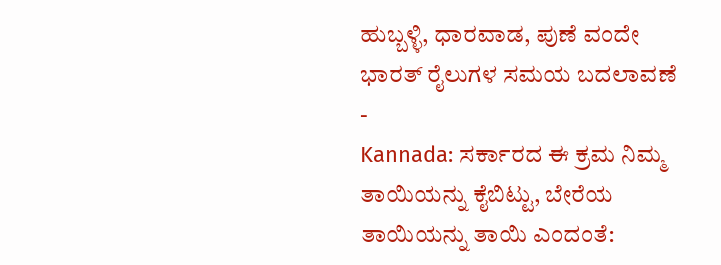ಹುಬ್ಬಳ್ಳಿ, ಧಾರವಾಡ, ಪುಣೆ ವಂದೇ ಭಾರತ್ ರೈಲುಗಳ ಸಮಯ ಬದಲಾವಣೆ -
Kannada: ಸರ್ಕಾರದ ಈ ಕ್ರಮ ನಿಮ್ಮ ತಾಯಿಯನ್ನು ಕೈಬಿಟ್ಟು, ಬೇರೆಯ ತಾಯಿಯನ್ನು ತಾಯಿ ಎಂದಂತೆ: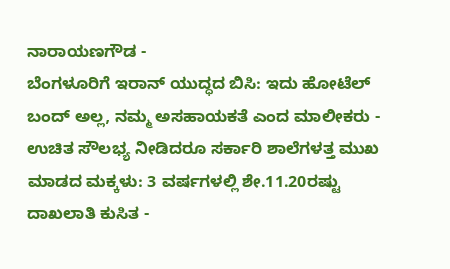ನಾರಾಯಣಗೌಡ -
ಬೆಂಗಳೂರಿಗೆ ಇರಾನ್ ಯುದ್ಧದ ಬಿಸಿ: ಇದು ಹೋಟೆಲ್ ಬಂದ್ ಅಲ್ಲ, ನಮ್ಮ ಅಸಹಾಯಕತೆ ಎಂದ ಮಾಲೀಕರು -
ಉಚಿತ ಸೌಲಭ್ಯ ನೀಡಿದರೂ ಸರ್ಕಾರಿ ಶಾಲೆಗಳತ್ತ ಮುಖ ಮಾಡದ ಮಕ್ಕಳು: 3 ವರ್ಷಗಳಲ್ಲಿ ಶೇ.11.20ರಷ್ಟು ದಾಖಲಾತಿ ಕುಸಿತ -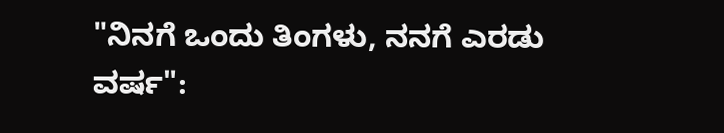"ನಿನಗೆ ಒಂದು ತಿಂಗಳು, ನನಗೆ ಎರಡು ವರ್ಷ":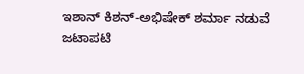ಇಶಾನ್ ಕಿಶನ್-ಅಭಿಷೇಕ್ ಶರ್ಮಾ ನಡುವೆ ಜಟಾಪಟಿ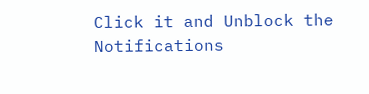Click it and Unblock the Notifications